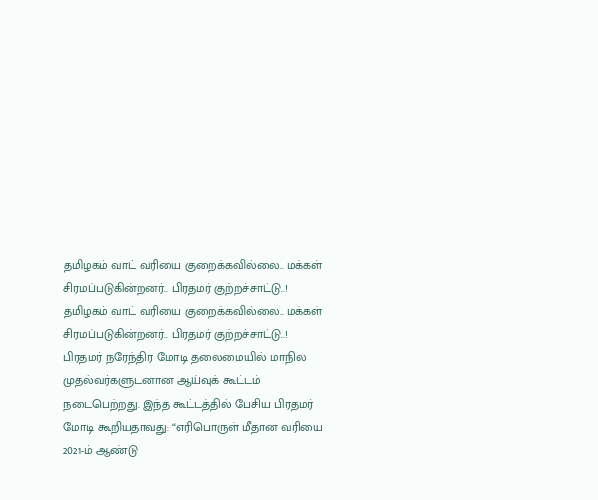தமிழகம் வாட் வரியை குறைக்கவில்லை.. மக்கள் சிரமப்படுகின்றனர்.. பிரதமர் குற்றச்சாட்டு..!
தமிழகம் வாட் வரியை குறைக்கவில்லை.. மக்கள் சிரமப்படுகின்றனர்.. பிரதமர் குற்றச்சாட்டு..!
பிரதமர் நரேந்திர மோடி தலைமையில் மாநில முதல்வர்களுடனான ஆய்வுக் கூட்டம் நடைபெற்றது. இந்த கூட்டத்தில் பேசிய பிரதமர் மோடி கூறியதாவது: “எரிபொருள் மீதான வரியை 2021-ம் ஆண்டு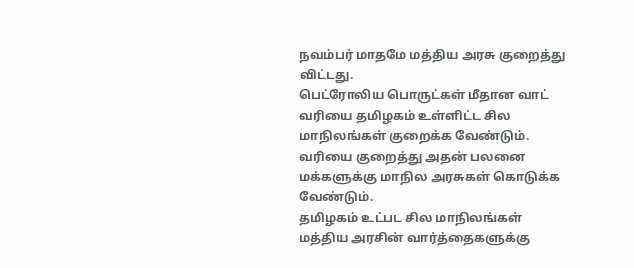நவம்பர் மாதமே மத்திய அரசு குறைத்து விட்டது.
பெட்ரோலிய பொருட்கள் மீதான வாட் வரியை தமிழகம் உள்ளிட்ட சில மாநிலங்கள் குறைக்க வேண்டும். வரியை குறைத்து அதன் பலனை மக்களுக்கு மாநில அரசுகள் கொடுக்க வேண்டும்.
தமிழகம் உட்பட சில மாநிலங்கள் மத்திய அரசின் வார்த்தைகளுக்கு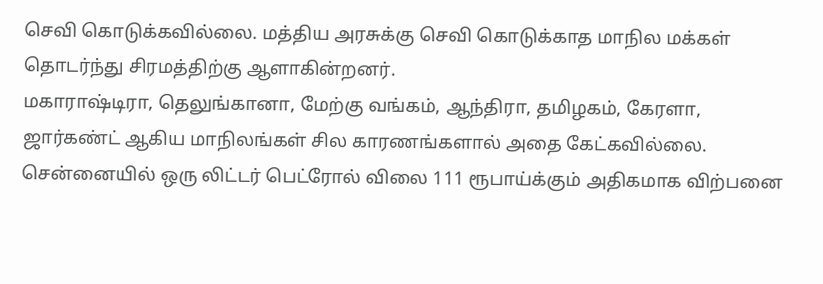செவி கொடுக்கவில்லை. மத்திய அரசுக்கு செவி கொடுக்காத மாநில மக்கள் தொடர்ந்து சிரமத்திற்கு ஆளாகின்றனர்.
மகாராஷ்டிரா, தெலுங்கானா, மேற்கு வங்கம், ஆந்திரா, தமிழகம், கேரளா, ஜார்கண்ட் ஆகிய மாநிலங்கள் சில காரணங்களால் அதை கேட்கவில்லை.
சென்னையில் ஒரு லிட்டர் பெட்ரோல் விலை 111 ரூபாய்க்கும் அதிகமாக விற்பனை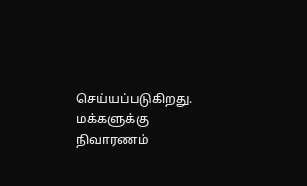செய்யப்படுகிறது. மக்களுக்கு நிவாரணம்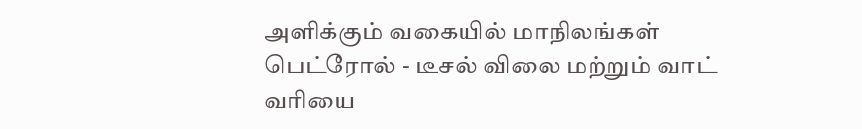அளிக்கும் வகையில் மாநிலங்கள் பெட்ரோல் - டீசல் விலை மற்றும் வாட் வரியை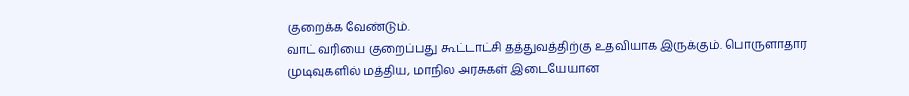குறைக்க வேண்டும்.
வாட் வரியை குறைப்பது கூட்டாட்சி தத்துவத்திற்கு உதவியாக இருக்கும். பொருளாதார முடிவுகளில் மத்திய, மாநில அரசுகள் இடையேயான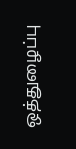ஒத்துழைப்பு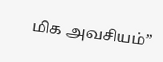மிக அவசியம்”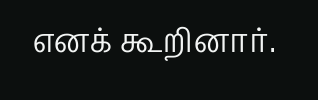எனக் கூறினார்.